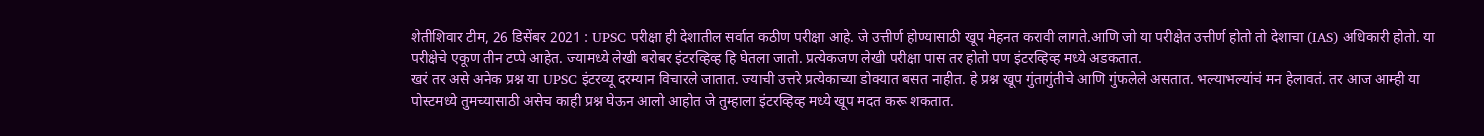शेतीशिवार टीम, 26 डिसेंबर 2021 : UPSC परीक्षा ही देशातील सर्वात कठीण परीक्षा आहे. जे उत्तीर्ण होण्यासाठी खूप मेहनत करावी लागते.आणि जो या परीक्षेत उत्तीर्ण होतो तो देशाचा (IAS) अधिकारी होतो. या परीक्षेचे एकूण तीन टप्पे आहेत. ज्यामध्ये लेखी बरोबर इंटरव्हिव्ह हि घेतला जातो. प्रत्येकजण लेखी परीक्षा पास तर होतो पण इंटरव्हिव्ह मध्ये अडकतात.
खरं तर असे अनेक प्रश्न या UPSC इंटरव्यू दरम्यान विचारले जातात. ज्याची उत्तरे प्रत्येकाच्या डोक्यात बसत नाहीत. हे प्रश्न खूप गुंतागुंतीचे आणि गुंफलेले असतात. भल्याभल्यांचं मन हेलावतं. तर आज आम्ही या पोस्टमध्ये तुमच्यासाठी असेच काही प्रश्न घेऊन आलो आहोत जे तुम्हाला इंटरव्हिव्ह मध्ये खूप मदत करू शकतात.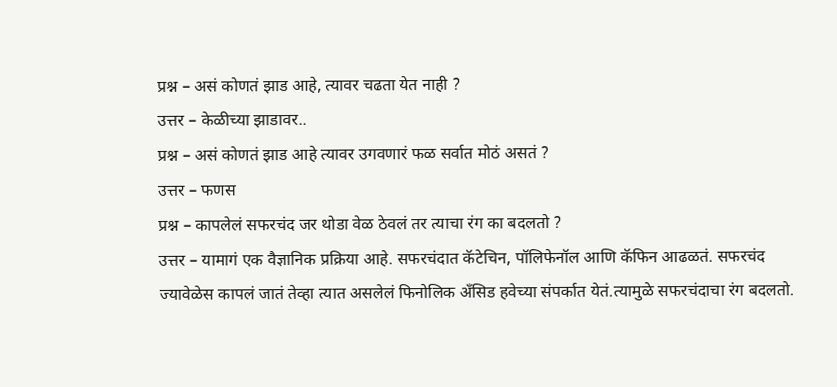प्रश्न – असं कोणतं झाड आहे, त्यावर चढता येत नाही ?
उत्तर – केळीच्या झाडावर..
प्रश्न – असं कोणतं झाड आहे त्यावर उगवणारं फळ सर्वात मोठं असतं ?
उत्तर – फणस
प्रश्न – कापलेलं सफरचंद जर थोडा वेळ ठेवलं तर त्याचा रंग का बदलतो ?
उत्तर – यामागं एक वैज्ञानिक प्रक्रिया आहे. सफरचंदात कॅटेचिन, पॉलिफेनॉल आणि कॅफिन आढळतं. सफरचंद ज्यावेळेस कापलं जातं तेव्हा त्यात असलेलं फिनोलिक अँसिड हवेच्या संपर्कात येतं.त्यामुळे सफरचंदाचा रंग बदलतो.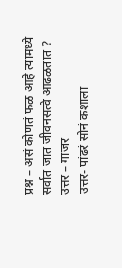प्रश्न – असं कोणतं फळ आहे त्यामध्ये सर्वात जात जीवनसत्वे आढळतात ?
उत्तर – गाजर
उत्तर- पांढरं सोनं कशाला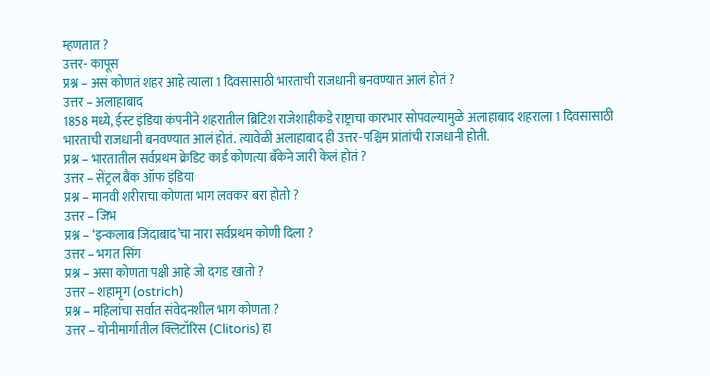म्हणतात ?
उत्तर- कापूस
प्रश्न – असं कोणतं शहर आहे त्याला 1 दिवसासाठी भारताची राजधानी बनवण्यात आलं होतं ?
उत्तर – अलाहाबाद
1858 मध्ये, ईस्ट इंडिया कंपनीने शहरातील ब्रिटिश राजेशाहीकडे राष्ट्राचा कारभार सोपवल्यामुळे अलाहाबाद शहराला 1 दिवसासाठी भारताची राजधानी बनवण्यात आलं होतं. त्यावेळी अलाहाबाद ही उत्तर-पश्चिम प्रांतांची राजधानी होती.
प्रश्न – भारतातील सर्वप्रथम क्रेडिट कार्ड कोणत्या बँकेने जारी केलं होतं ?
उत्तर – सेंट्रल बैंक ऑफ इंडिया
प्रश्न – मानवी शरीराचा कोणता भाग लवकर बरा होतो ?
उत्तर – जिभ
प्रश्न – ‘इन्कलाब जिंदाबाद’चा नारा सर्वप्रथम कोणी दिला ?
उत्तर – भगत सिंग
प्रश्न – असा कोणता पक्षी आहे जो दगड खातो ?
उत्तर – शहामृग (ostrich)
प्रश्न – महिलांचा सर्वात संवेदनशील भाग कोणता ?
उत्तर – योनीमार्गातील क्लिटॉरिस (Clitoris) हा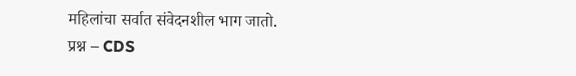महिलांचा सर्वात संवेदनशील भाग जातो.
प्रश्न – CDS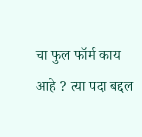चा फुल फॉर्म काय आहे ? त्या पदा बद्दल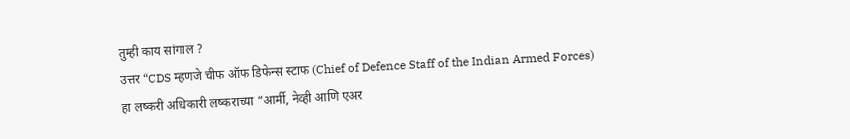तुम्ही काय सांगाल ?
उत्तर “CDS म्हणजे चीफ ऑफ डिफेन्स स्टाफ (Chief of Defence Staff of the Indian Armed Forces)
हा लष्करी अधिकारी लष्कराच्या “आर्मी, नेव्ही आणि एअर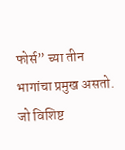फोर्स” च्या तीन भागांचा प्रमुख असतो. जो विशिष्ट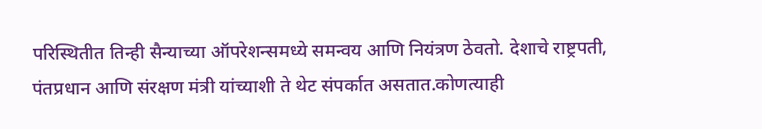परिस्थितीत तिन्ही सैन्याच्या ऑपरेशन्समध्ये समन्वय आणि नियंत्रण ठेवतो. देशाचे राष्ट्रपती, पंतप्रधान आणि संरक्षण मंत्री यांच्याशी ते थेट संपर्कात असतात.कोणत्याही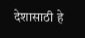देशासाठी हे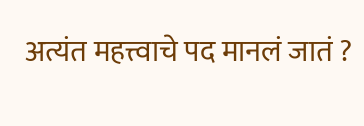अत्यंत महत्त्वाचे पद मानलं जातं ?